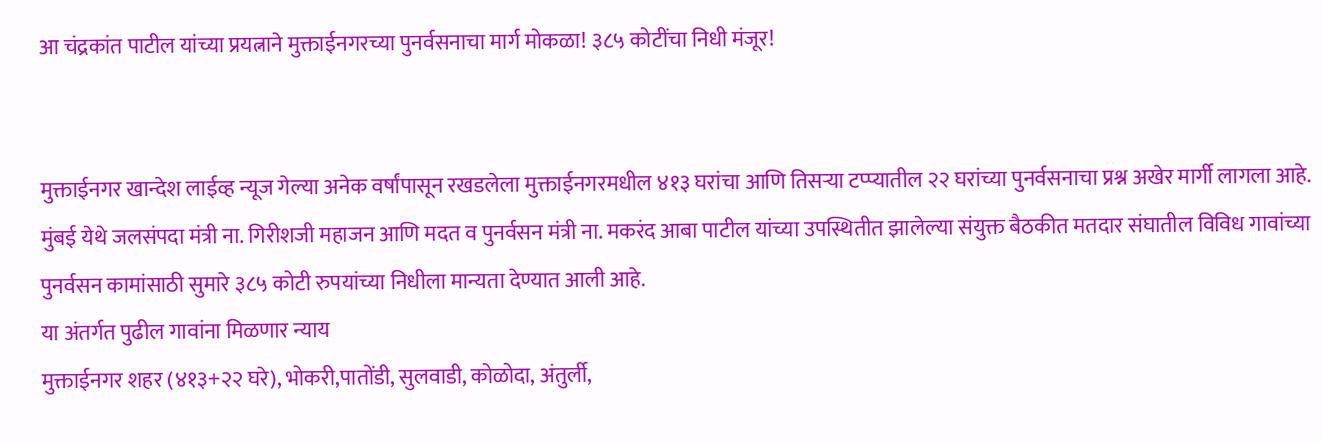आ चंद्रकांत पाटील यांच्या प्रयत्नाने मुक्ताईनगरच्या पुनर्वसनाचा मार्ग मोकळा! ३८५ कोटींचा निधी मंजूर!


मुक्ताईनगर खान्देश लाईव्ह न्यूज गेल्या अनेक वर्षांपासून रखडलेला मुक्ताईनगरमधील ४१३ घरांचा आणि तिसऱ्या टप्प्यातील २२ घरांच्या पुनर्वसनाचा प्रश्न अखेर मार्गी लागला आहे.
मुंबई येथे जलसंपदा मंत्री ना. गिरीशजी महाजन आणि मदत व पुनर्वसन मंत्री ना. मकरंद आबा पाटील यांच्या उपस्थितीत झालेल्या संयुक्त बैठकीत मतदार संघातील विविध गावांच्या पुनर्वसन कामांसाठी सुमारे ३८५ कोटी रुपयांच्या निधीला मान्यता देण्यात आली आहे.
या अंतर्गत पुढील गावांना मिळणार न्याय
मुक्ताईनगर शहर (४१३+२२ घरे), भोकरी,पातोंडी, सुलवाडी, कोळोदा, अंतुर्ली,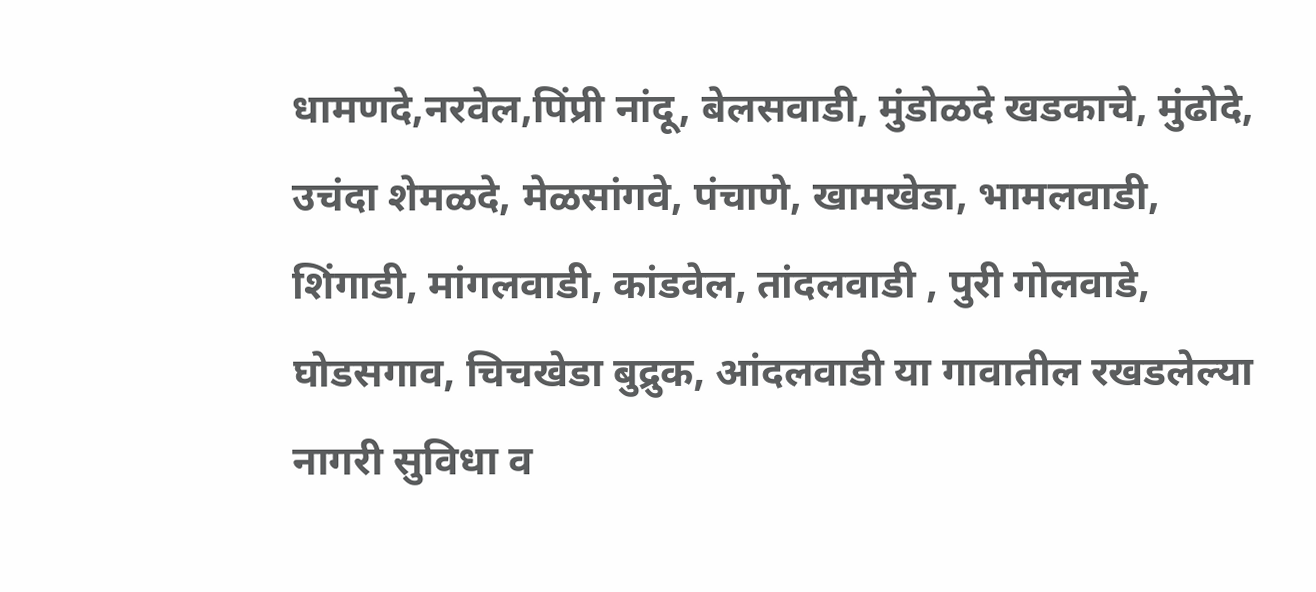धामणदे,नरवेल,पिंप्री नांदू, बेलसवाडी, मुंडोळदे खडकाचे, मुंढोदे, उचंदा शेमळदे, मेळसांगवे, पंचाणे, खामखेडा, भामलवाडी, शिंगाडी, मांगलवाडी, कांडवेल, तांदलवाडी , पुरी गोलवाडे, घोडसगाव, चिचखेडा बुद्रुक, आंदलवाडी या गावातील रखडलेल्या नागरी सुविधा व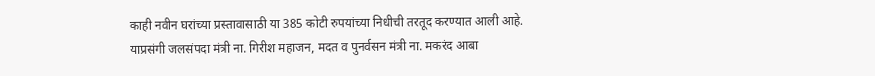काही नवीन घरांच्या प्रस्तावासाठी या 385 कोटी रुपयांच्या निधीची तरतूद करण्यात आली आहे.
याप्रसंगी जलसंपदा मंत्री ना. गिरीश महाजन, मदत व पुनर्वसन मंत्री ना. मकरंद आबा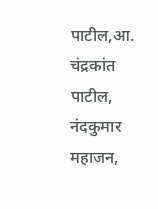पाटील,आ. चंद्रकांत पाटील, नंदकुमार महाजन,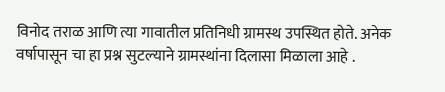विनोद तराळ आणि त्या गावातील प्रतिनिधी ग्रामस्थ उपस्थित होते. अनेक वर्षापासून चा हा प्रश्न सुटल्याने ग्रामस्थांना दिलासा मिळाला आहे .